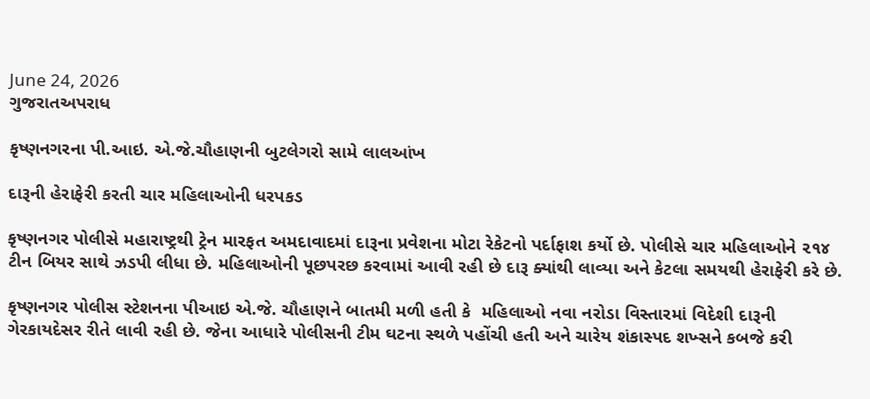June 24, 2026
ગુજરાતઅપરાધ

કૃષ્ણનગરના પી.આઇ. એ.જે.ચૌહાણની બુટલેગરો સામે લાલઆંખ

દારૂની હેરાફેરી કરતી ચાર મહિલાઓની ધરપકડ

કૃષ્ણનગર પોલીસે મહારાષ્ટ્રથી ટ્રેન મારફત અમદાવાદમાં દારૂના પ્રવેશના મોટા રેકેટનો પર્દાફાશ કર્યો છે. પોલીસે ચાર મહિલાઓને ૨૧૪ ટીન બિયર સાથે ઝડપી લીધા છે. મહિલાઓની પૂછપરછ કરવામાં આવી રહી છે દારૂ ક્યાંથી લાવ્યા અને કેટલા સમયથી હેરાફેરી કરે છે.

કૃષ્ણનગર પોલીસ સ્ટેશનના પીઆઇ એ.જે. ચૌહાણને બાતમી મળી હતી કે  મહિલાઓ નવા નરોડા વિસ્તારમાં વિદેશી દારૂની ગેરકાયદેસર રીતે લાવી રહી છે. જેના આધારે પોલીસની ટીમ ઘટના સ્થળે પહોંચી હતી અને ચારેય શંકાસ્પદ શખ્સને કબજે કરી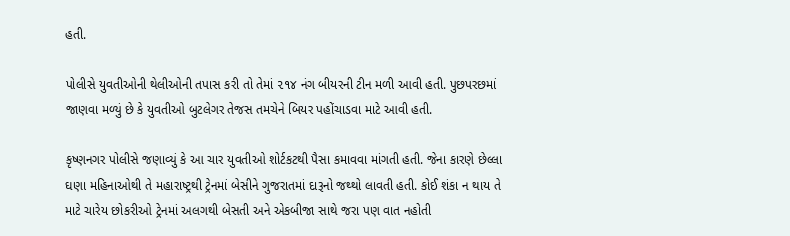હતી.

પોલીસે યુવતીઓની થેલીઓની તપાસ કરી તો તેમાં ૨૧૪ નંગ બીયરની ટીન મળી આવી હતી. પુછપરછમાં જાણવા મળ્યું છે કે યુવતીઓ બુટલેગર તેજસ તમચેને બિયર પહોંચાડવા માટે આવી હતી.

કૃષ્ણનગર પોલીસે જણાવ્યું કે આ ચાર યુવતીઓ શોર્ટકટથી પૈસા કમાવવા માંગતી હતી. જેના કારણે છેલ્લા ઘણા મહિનાઓથી તે મહારાષ્ટ્રથી ટ્રેનમાં બેસીને ગુજરાતમાં દારૂનો જથ્થો લાવતી હતી. કોઈ શંકા ન થાય તે માટે ચારેય છોકરીઓ ટ્રેનમાં અલગથી બેસતી અને એકબીજા સાથે જરા પણ વાત નહોતી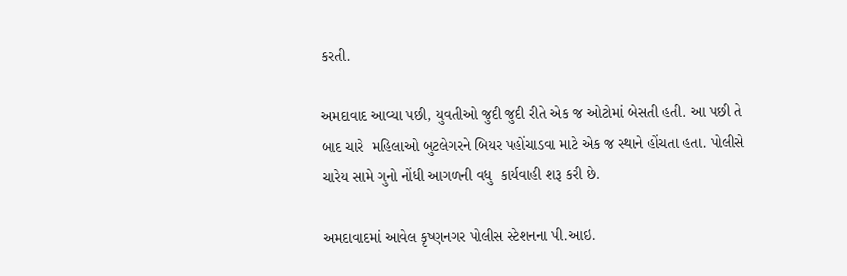કરતી.

અમદાવાદ આવ્યા પછી, યુવતીઓ જુદી જુદી રીતે એક જ ઓટોમાં બેસતી હતી. આ પછી તે બાદ ચારે  મહિલાઓ બુટલેગરને બિયર પહોંચાડવા માટે એક જ સ્થાને હોંચતા હતા. પોલીસે ચારેય સામે ગુનો નોંધી આગળની વધુ  કાર્યવાહી શરૂ કરી છે.

અમદાવાદમાં આવેલ કૃષ્ણનગર પોલીસ સ્ટેશનના પી.આઇ.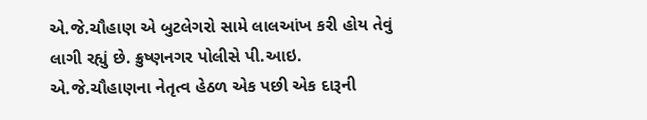એ.જે.ચૌહાણ એ બુટલેગરો સામે લાલઆંખ કરી હોય તેવું લાગી રહ્યું છે. ક્રુષ્ણનગર પોલીસે પી.આઇ. એ.જે.ચૌહાણના નેતૃત્વ હેઠળ એક પછી એક દારૂની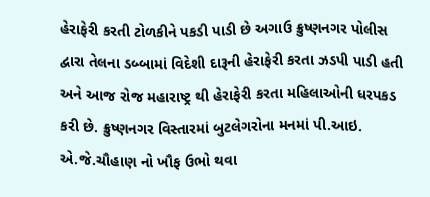હેરાફેરી કરતી ટોળકીને પકડી પાડી છે અગાઉ ક્રુષ્ણનગર પોલીસ દ્વારા તેલના ડબ્બામાં વિદેશી દારૂની હેરાફેરી કરતા ઝડપી પાડી હતી અને આજ રોજ મહારાષ્ટ્ર થી હેરાફેરી કરતા મહિલાઓની ધરપકડ કરી છે. ક્રુષ્ણનગર વિસ્તારમાં બુટલેગરોના મનમાં પી.આઇ. એ.જે.ચૌહાણ નો ખૌફ ઉભો થવા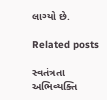લાગ્યો છે.

Related posts

સ્વતંત્રતા અભિવ્યક્તિ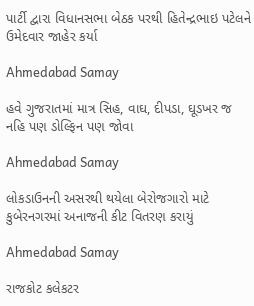પાર્ટી દ્વારા વિધાનસભા બેઠક પરથી હિતેન્દ્રભાઇ પટેલને ઉમેદવાર જાહેર કર્યા

Ahmedabad Samay

હવે ગુજરાતમાં માત્ર સિહ, વાઘ, દીપડા, ઘૂડખર જ નહિ પણ ડોલ્‍ફિન પણ જોવા

Ahmedabad Samay

લોકડાઉનની અસરથી થયેલા બેરોજગારો માટે કુબેરનગરમાં અનાજની કીટ વિતરણ કરાયું

Ahmedabad Samay

રાજકોટ કલેકટર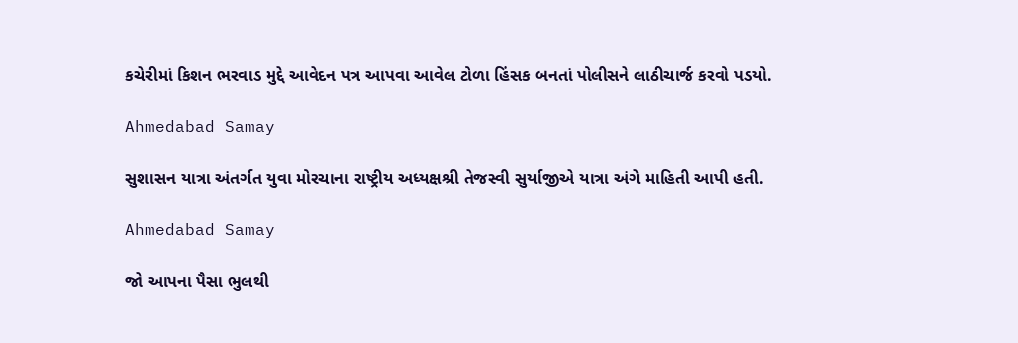કચેરીમાં કિશન ભરવાડ મુદ્દે આવેદન પત્ર આપવા આવેલ ટોળા હિંસક બનતાં પોલીસને લાઠીચાર્જ કરવો પડયો.

Ahmedabad Samay

સુશાસન યાત્રા અંતર્ગત યુવા મોરચાના રાષ્ટ્રીય અધ્યક્ષશ્રી તેજસ્વી સુર્યાજીએ યાત્રા અંગે માહિતી આપી હતી.

Ahmedabad Samay

જો આપના પૈસા ભુલથી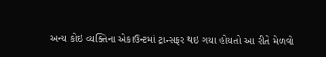અન્ય કોઇ વ્યક્તિના એકાઉન્ટમાં ટ્રાન્સફર થઇ ગયા હોયતો આ રીતે મેળવો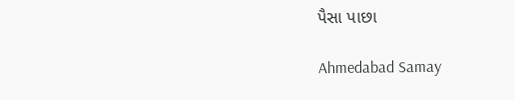પૈસા પાછા

Ahmedabad Samay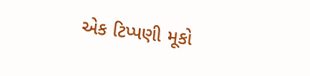એક ટિપ્પણી મૂકો